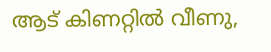ആട് കിണറ്റിൽ വീണു,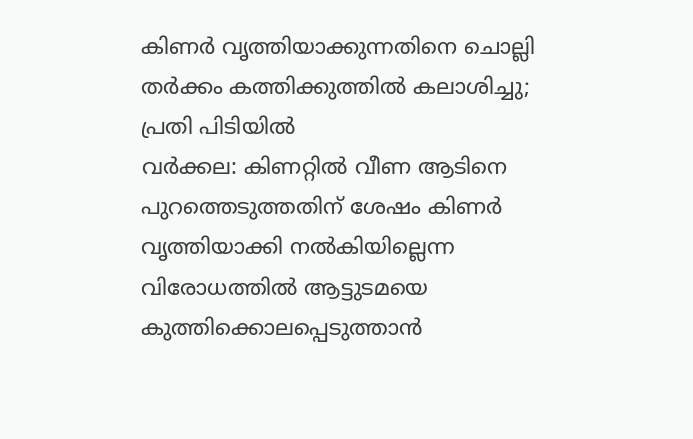കിണർ വൃത്തിയാക്കുന്നതിനെ ചൊല്ലി തർക്കം കത്തിക്കുത്തിൽ കലാശിച്ചു; പ്രതി പിടിയിൽ
വർക്കല: കിണറ്റിൽ വീണ ആടിനെ പുറത്തെടുത്തതിന് ശേഷം കിണർ വൃത്തിയാക്കി നൽകിയില്ലെന്ന വിരോധത്തിൽ ആട്ടുടമയെ കുത്തിക്കൊലപ്പെടുത്താൻ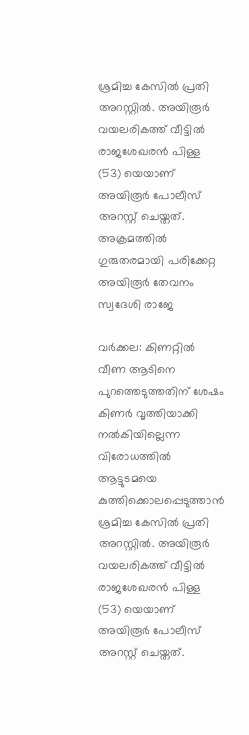ശ്രമിച്ച കേസിൽ പ്രതി അറസ്റ്റിൽ. അയിരൂർ വയലരികത്ത് വീട്ടിൽ രാജശേഖരൻ പിള്ള (53) യെയാണ് അയിരൂർ പോലീസ് അറസ്റ്റ് ചെയ്തത്. അക്രമത്തിൽ ഗുരുതരമായി പരിക്കേറ്റ അയിരൂർ തേവനം സ്വദേശി രാജേ

വർക്കല: കിണറ്റിൽ വീണ ആടിനെ പുറത്തെടുത്തതിന് ശേഷം കിണർ വൃത്തിയാക്കി നൽകിയില്ലെന്ന വിരോധത്തിൽ ആട്ടുടമയെ കുത്തിക്കൊലപ്പെടുത്താൻ ശ്രമിച്ച കേസിൽ പ്രതി അറസ്റ്റിൽ. അയിരൂർ വയലരികത്ത് വീട്ടിൽ രാജശേഖരൻ പിള്ള (53) യെയാണ് അയിരൂർ പോലീസ് അറസ്റ്റ് ചെയ്തത്.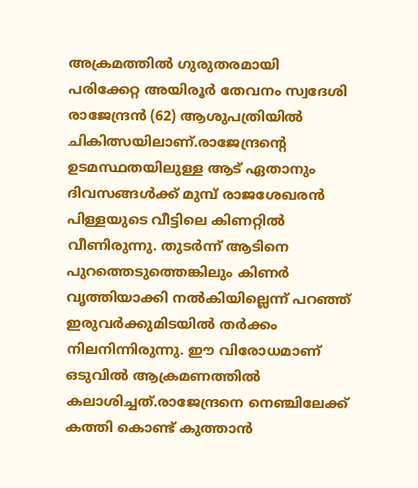അക്രമത്തിൽ ഗുരുതരമായി പരിക്കേറ്റ അയിരൂർ തേവനം സ്വദേശി രാജേന്ദ്രൻ (62) ആശുപത്രിയിൽ ചികിത്സയിലാണ്.രാജേന്ദ്രന്റെ ഉടമസ്ഥതയിലുള്ള ആട് ഏതാനും ദിവസങ്ങൾക്ക് മുമ്പ് രാജശേഖരൻ പിള്ളയുടെ വീട്ടിലെ കിണറ്റിൽ വീണിരുന്നു. തുടര്‍ന്ന് ആടിനെ പുറത്തെടുത്തെങ്കിലും കിണർ വൃത്തിയാക്കി നൽകിയില്ലെന്ന് പറഞ്ഞ് ഇരുവർക്കുമിടയിൽ തർക്കം നിലനിന്നിരുന്നു. ഈ വിരോധമാണ് ഒടുവിൽ ആക്രമണത്തിൽ കലാശിച്ചത്.രാജേന്ദ്രനെ നെഞ്ചിലേക്ക് കത്തി കൊണ്ട് കുത്താൻ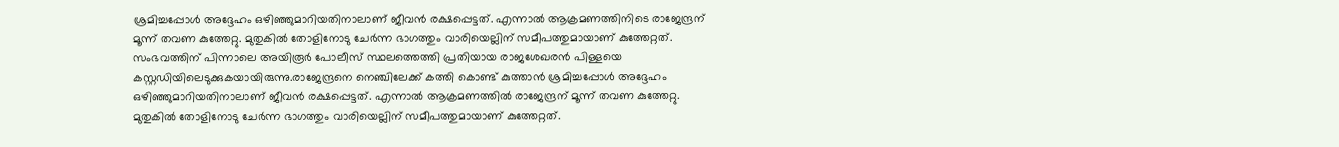ശ്രമിച്ചപ്പോൾ അദ്ദേഹം ഒഴിഞ്ഞുമാറിയതിനാലാണ് ജീവൻ രക്ഷപ്പെട്ടത്. എന്നാൽ ആക്രമണത്തിനിടെ രാജേന്ദ്രന് മൂന്ന് തവണ കുത്തേറ്റു. മുതുകിൽ തോളിനോടു ചേർന്ന ഭാഗത്തും വാരിയെല്ലിന് സമീപത്തുമായാണ് കുത്തേറ്റത്. സംഭവത്തിന് പിന്നാലെ അയിരൂർ പോലീസ് സ്ഥലത്തെത്തി പ്രതിയായ രാജശേഖരൻ പിള്ളയെ കസ്റ്റഡിയിലെടുക്കുകയായിരുന്നു.രാജേന്ദ്രനെ നെഞ്ചിലേക്ക് കത്തി കൊണ്ട് കുത്താൻ ശ്രമിച്ചപ്പോൾ അദ്ദേഹം ഒഴിഞ്ഞുമാറിയതിനാലാണ് ജീവൻ രക്ഷപ്പെട്ടത്. എന്നാൽ ആക്രമണത്തിൽ രാജേന്ദ്രന് മൂന്ന് തവണ കുത്തേറ്റു. മുതുകിൽ തോളിനോടു ചേർന്ന ഭാഗത്തും വാരിയെല്ലിന് സമീപത്തുമായാണ് കുത്തേറ്റത്.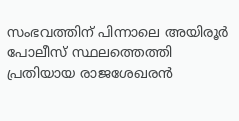സംഭവത്തിന് പിന്നാലെ അയിരൂർ പോലീസ് സ്ഥലത്തെത്തി പ്രതിയായ രാജശേഖരൻ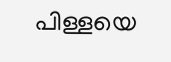പിള്ളയെ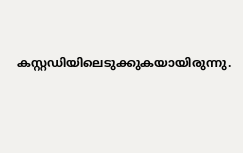കസ്റ്റഡിയിലെടുക്കുകയായിരുന്നു.